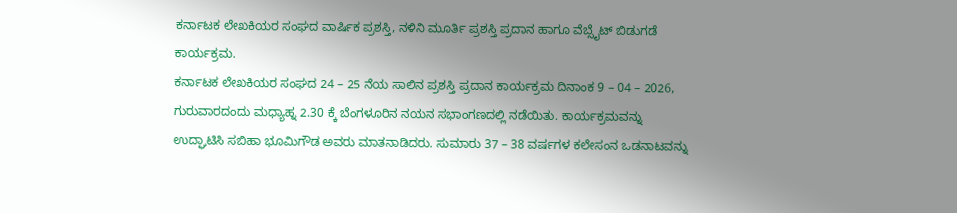ಕರ್ನಾಟಕ ಲೇಖಕಿಯರ ಸಂಘದ ವಾರ್ಷಿಕ ಪ್ರಶಸ್ತಿ, ನಳಿನಿ ಮೂರ್ತಿ ಪ್ರಶಸ್ತಿ ಪ್ರದಾನ ಹಾಗೂ ವೆಬ್ಸೈಟ್ ಬಿಡುಗಡೆ ಕಾರ್ಯಕ್ರಮ.
ಕರ್ನಾಟಕ ಲೇಖಕಿಯರ ಸಂಘದ 24 – 25 ನೆಯ ಸಾಲಿನ ಪ್ರಶಸ್ತಿ ಪ್ರದಾನ ಕಾರ್ಯಕ್ರಮ ದಿನಾಂಕ 9 – 04 – 2026, ಗುರುವಾರದಂದು ಮಧ್ಯಾಹ್ನ 2.30 ಕ್ಕೆ ಬೆಂಗಳೂರಿನ ನಯನ ಸಭಾಂಗಣದಲ್ಲಿ ನಡೆಯಿತು. ಕಾರ್ಯಕ್ರಮವನ್ನು ಉದ್ಘಾಟಿಸಿ ಸಬಿಹಾ ಭೂಮಿಗೌಡ ಅವರು ಮಾತನಾಡಿದರು. ಸುಮಾರು 37 – 38 ವರ್ಷಗಳ ಕಲೇಸಂನ ಒಡನಾಟವನ್ನು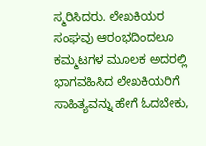ಸ್ಮರಿಸಿದರು. ಲೇಖಕಿಯರ ಸಂಘವು ಆರಂಭದಿಂದಲೂ ಕಮ್ಮಟಗಳ ಮೂಲಕ ಅದರಲ್ಲಿ ಭಾಗವಹಿಸಿದ ಲೇಖಕಿಯರಿಗೆ ಸಾಹಿತ್ಯವನ್ನು ಹೇಗೆ ಓದಬೇಕು,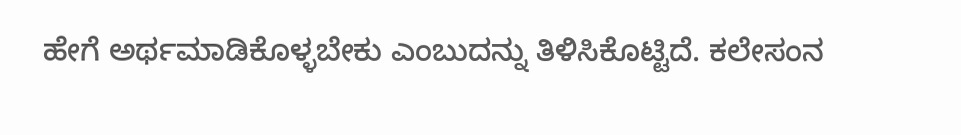ಹೇಗೆ ಅರ್ಥಮಾಡಿಕೊಳ್ಳಬೇಕು ಎಂಬುದನ್ನು ತಿಳಿಸಿಕೊಟ್ಟಿದೆ. ಕಲೇಸಂನ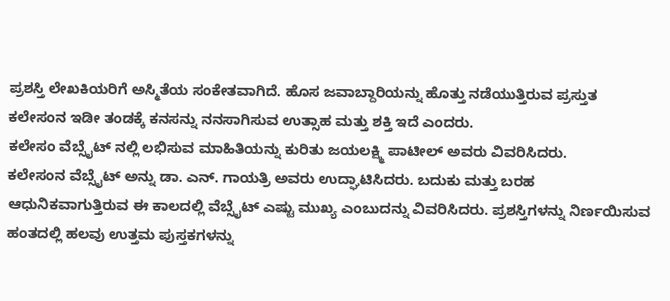ಪ್ರಶಸ್ತಿ ಲೇಖಕಿಯರಿಗೆ ಅಸ್ಮಿತೆಯ ಸಂಕೇತವಾಗಿದೆ. ಹೊಸ ಜವಾಬ್ದಾರಿಯನ್ನು ಹೊತ್ತು ನಡೆಯುತ್ತಿರುವ ಪ್ರಸ್ತುತ ಕಲೇಸಂನ ಇಡೀ ತಂಡಕ್ಕೆ ಕನಸನ್ನು ನನಸಾಗಿಸುವ ಉತ್ಸಾಹ ಮತ್ತು ಶಕ್ತಿ ಇದೆ ಎಂದರು.
ಕಲೇಸಂ ವೆಬ್ಸೈಟ್ ನಲ್ಲಿ ಲಭಿಸುವ ಮಾಹಿತಿಯನ್ನು ಕುರಿತು ಜಯಲಕ್ಷ್ಮಿ ಪಾಟೀಲ್ ಅವರು ವಿವರಿಸಿದರು.
ಕಲೇಸಂನ ವೆಬ್ಸೈಟ್ ಅನ್ನು ಡಾ. ಎನ್. ಗಾಯತ್ರಿ ಅವರು ಉದ್ಘಾಟಿಸಿದರು. ಬದುಕು ಮತ್ತು ಬರಹ ಆಧುನಿಕವಾಗುತ್ತಿರುವ ಈ ಕಾಲದಲ್ಲಿ ವೆಬ್ಸೈಟ್ ಎಷ್ಟು ಮುಖ್ಯ ಎಂಬುದನ್ನು ವಿವರಿಸಿದರು. ಪ್ರಶಸ್ತಿಗಳನ್ನು ನಿರ್ಣಯಿಸುವ ಹಂತದಲ್ಲಿ ಹಲವು ಉತ್ತಮ ಪುಸ್ತಕಗಳನ್ನು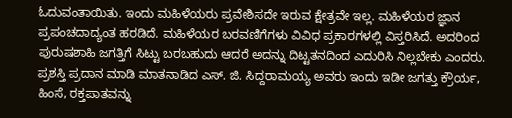ಓದುವಂತಾಯಿತು. ಇಂದು ಮಹಿಳೆಯರು ಪ್ರವೇಶಿಸದೇ ಇರುವ ಕ್ಷೇತ್ರವೇ ಇಲ್ಲ. ಮಹಿಳೆಯರ ಜ್ಞಾನ ಪ್ರಪಂಚದಾದ್ಯಂತ ಹರಡಿದೆ. ಮಹಿಳೆಯರ ಬರವಣಿಗೆಗಳು ವಿವಿಧ ಪ್ರಕಾರಗಳಲ್ಲಿ ವಿಸ್ತರಿಸಿದೆ. ಅದರಿಂದ ಪುರುಷಶಾಹಿ ಜಗತ್ತಿಗೆ ಸಿಟ್ಟು ಬರಬಹುದು ಆದರೆ ಅದನ್ನು ದಿಟ್ಟತನದಿಂದ ಎದುರಿಸಿ ನಿಲ್ಲಬೇಕು ಎಂದರು.
ಪ್ರಶಸ್ತಿ ಪ್ರದಾನ ಮಾಡಿ ಮಾತನಾಡಿದ ಎಸ್. ಜಿ. ಸಿದ್ದರಾಮಯ್ಯ ಅವರು ಇಂದು ಇಡೀ ಜಗತ್ತು ಕ್ರೌರ್ಯ, ಹಿಂಸೆ, ರಕ್ತಪಾತವನ್ನು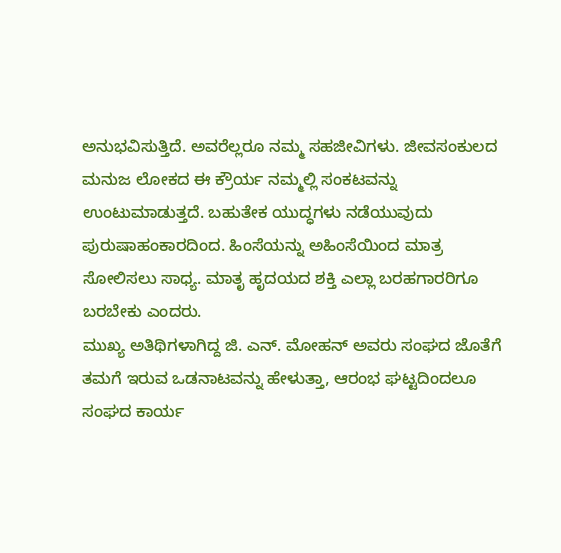ಅನುಭವಿಸುತ್ತಿದೆ. ಅವರೆಲ್ಲರೂ ನಮ್ಮ ಸಹಜೀವಿಗಳು. ಜೀವಸಂಕುಲದ ಮನುಜ ಲೋಕದ ಈ ಕ್ರೌರ್ಯ ನಮ್ಮಲ್ಲಿ ಸಂಕಟವನ್ನು ಉಂಟುಮಾಡುತ್ತದೆ. ಬಹುತೇಕ ಯುದ್ಧಗಳು ನಡೆಯುವುದು ಪುರುಷಾಹಂಕಾರದಿಂದ. ಹಿಂಸೆಯನ್ನು ಅಹಿಂಸೆಯಿಂದ ಮಾತ್ರ ಸೋಲಿಸಲು ಸಾಧ್ಯ. ಮಾತೃ ಹೃದಯದ ಶಕ್ತಿ ಎಲ್ಲಾ ಬರಹಗಾರರಿಗೂ ಬರಬೇಕು ಎಂದರು.
ಮುಖ್ಯ ಅತಿಥಿಗಳಾಗಿದ್ದ ಜಿ. ಎನ್. ಮೋಹನ್ ಅವರು ಸಂಘದ ಜೊತೆಗೆ ತಮಗೆ ಇರುವ ಒಡನಾಟವನ್ನು ಹೇಳುತ್ತಾ, ಆರಂಭ ಘಟ್ಟದಿಂದಲೂ ಸಂಘದ ಕಾರ್ಯ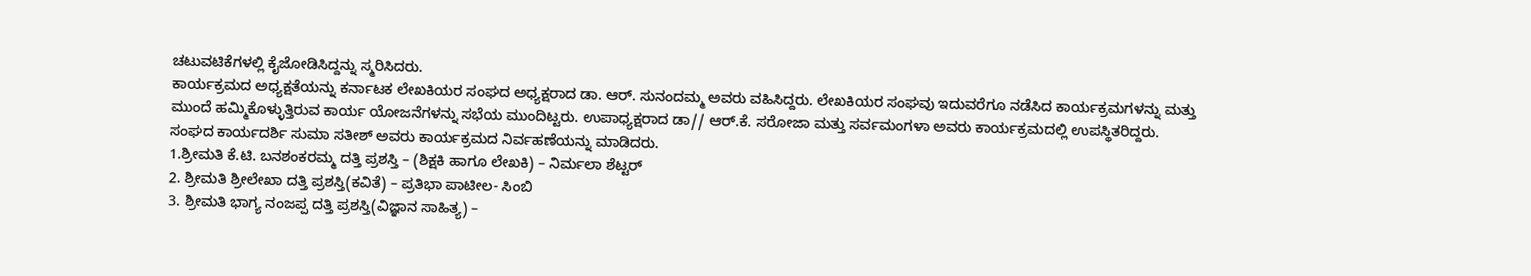ಚಟುವಟಿಕೆಗಳಲ್ಲಿ ಕೈಜೋಡಿಸಿದ್ದನ್ನು ಸ್ಮರಿಸಿದರು.
ಕಾರ್ಯಕ್ರಮದ ಅಧ್ಯಕ್ಷತೆಯನ್ನು ಕರ್ನಾಟಕ ಲೇಖಕಿಯರ ಸಂಘದ ಅಧ್ಯಕ್ಷರಾದ ಡಾ. ಆರ್. ಸುನಂದಮ್ಮ ಅವರು ವಹಿಸಿದ್ದರು. ಲೇಖಕಿಯರ ಸಂಘವು ಇದುವರೆಗೂ ನಡೆಸಿದ ಕಾರ್ಯಕ್ರಮಗಳನ್ನು ಮತ್ತು ಮುಂದೆ ಹಮ್ಮಿಕೊಳ್ಳುತ್ತಿರುವ ಕಾರ್ಯ ಯೋಜನೆಗಳನ್ನು ಸಭೆಯ ಮುಂದಿಟ್ಟರು. ಉಪಾಧ್ಯಕ್ಷರಾದ ಡಾ// ಆರ್.ಕೆ. ಸರೋಜಾ ಮತ್ತು ಸರ್ವಮಂಗಳಾ ಅವರು ಕಾರ್ಯಕ್ರಮದಲ್ಲಿ ಉಪಸ್ಥಿತರಿದ್ದರು. ಸಂಘದ ಕಾರ್ಯದರ್ಶಿ ಸುಮಾ ಸತೀಶ್ ಅವರು ಕಾರ್ಯಕ್ರಮದ ನಿರ್ವಹಣೆಯನ್ನು ಮಾಡಿದರು.
1.ಶ್ರೀಮತಿ ಕೆ.ಟಿ. ಬನಶಂಕರಮ್ಮ ದತ್ತಿ ಪ್ರಶಸ್ತಿ – (ಶಿಕ್ಷಕಿ ಹಾಗೂ ಲೇಖಕಿ) – ನಿರ್ಮಲಾ ಶೆಟ್ಟರ್
2. ಶ್ರೀಮತಿ ಶ್ರೀಲೇಖಾ ದತ್ತಿ ಪ್ರಶಸ್ತಿ(ಕವಿತೆ) – ಪ್ರತಿಭಾ ಪಾಟೀಲ- ಸಿಂಬಿ
3. ಶ್ರೀಮತಿ ಭಾಗ್ಯ ನಂಜಪ್ಪ ದತ್ತಿ ಪ್ರಶಸ್ತಿ(ವಿಜ್ಞಾನ ಸಾಹಿತ್ಯ) –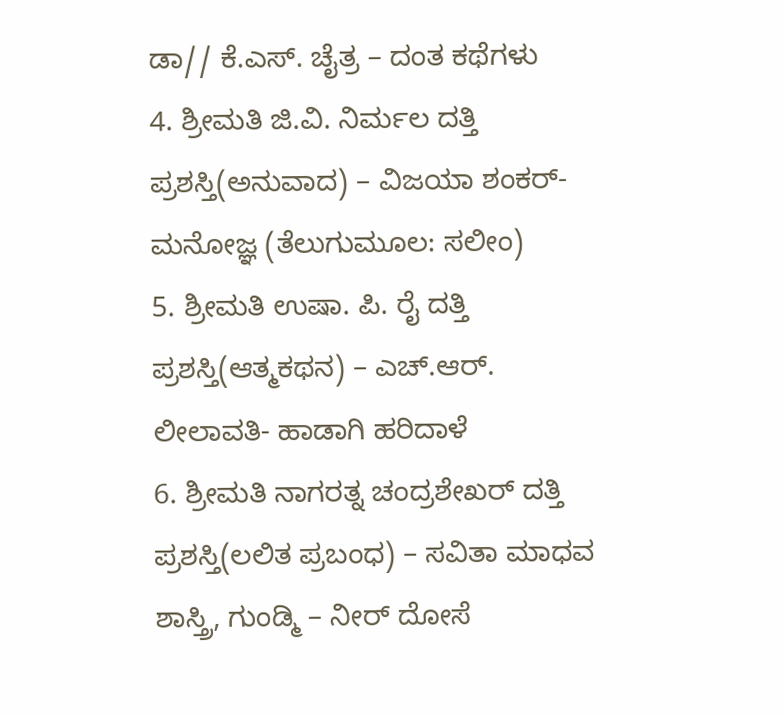ಡಾ// ಕೆ.ಎಸ್. ಚೈತ್ರ – ದಂತ ಕಥೆಗಳು
4. ಶ್ರೀಮತಿ ಜಿ.ವಿ. ನಿರ್ಮಲ ದತ್ತಿ ಪ್ರಶಸ್ತಿ(ಅನುವಾದ) – ವಿಜಯಾ ಶಂಕರ್- ಮನೋಜ್ಞ (ತೆಲುಗುಮೂಲ: ಸಲೀಂ)
5. ಶ್ರೀಮತಿ ಉಷಾ. ಪಿ. ರೈ ದತ್ತಿ ಪ್ರಶಸ್ತಿ(ಆತ್ಮಕಥನ) – ಎಚ್.ಆರ್. ಲೀಲಾವತಿ- ಹಾಡಾಗಿ ಹರಿದಾಳೆ
6. ಶ್ರೀಮತಿ ನಾಗರತ್ನ ಚಂದ್ರಶೇಖರ್ ದತ್ತಿ ಪ್ರಶಸ್ತಿ(ಲಲಿತ ಪ್ರಬಂಧ) – ಸವಿತಾ ಮಾಧವ ಶಾಸ್ತ್ರಿ, ಗುಂಡ್ಮಿ – ನೀರ್ ದೋಸೆ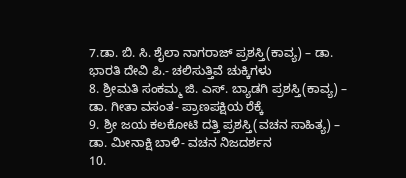7.ಡಾ. ಬಿ. ಸಿ. ಶೈಲಾ ನಾಗರಾಜ್ ಪ್ರಶಸ್ತಿ(ಕಾವ್ಯ) – ಡಾ. ಭಾರತಿ ದೇವಿ ಪಿ.- ಚಲಿಸುತ್ತಿವೆ ಚುಕ್ಕಿಗಳು
8. ಶ್ರೀಮತಿ ಸಂಕಮ್ಮ ಜಿ. ಎಸ್. ಬ್ಯಾಡಗಿ ಪ್ರಶಸ್ತಿ(ಕಾವ್ಯ) – ಡಾ. ಗೀತಾ ವಸಂತ- ಪ್ರಾಣಪಕ್ಷಿಯ ರೆಕ್ಕೆ
9. ಶ್ರೀ ಜಯ ಕಲಕೋಟಿ ದತ್ತಿ ಪ್ರಶಸ್ತಿ(ವಚನ ಸಾಹಿತ್ಯ) – ಡಾ. ಮೀನಾಕ್ಷಿ ಬಾಳಿ- ವಚನ ನಿಜದರ್ಶನ
10.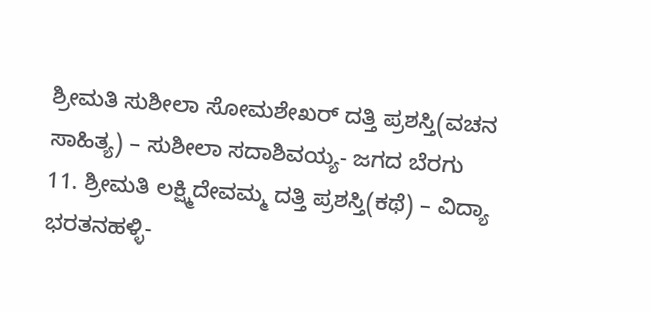ಶ್ರೀಮತಿ ಸುಶೀಲಾ ಸೋಮಶೇಖರ್ ದತ್ತಿ ಪ್ರಶಸ್ತಿ(ವಚನ ಸಾಹಿತ್ಯ) – ಸುಶೀಲಾ ಸದಾಶಿವಯ್ಯ- ಜಗದ ಬೆರಗು
11. ಶ್ರೀಮತಿ ಲಕ್ಷ್ಮಿದೇವಮ್ಮ ದತ್ತಿ ಪ್ರಶಸ್ತಿ(ಕಥೆ) – ವಿದ್ಯಾ ಭರತನಹಳ್ಳಿ-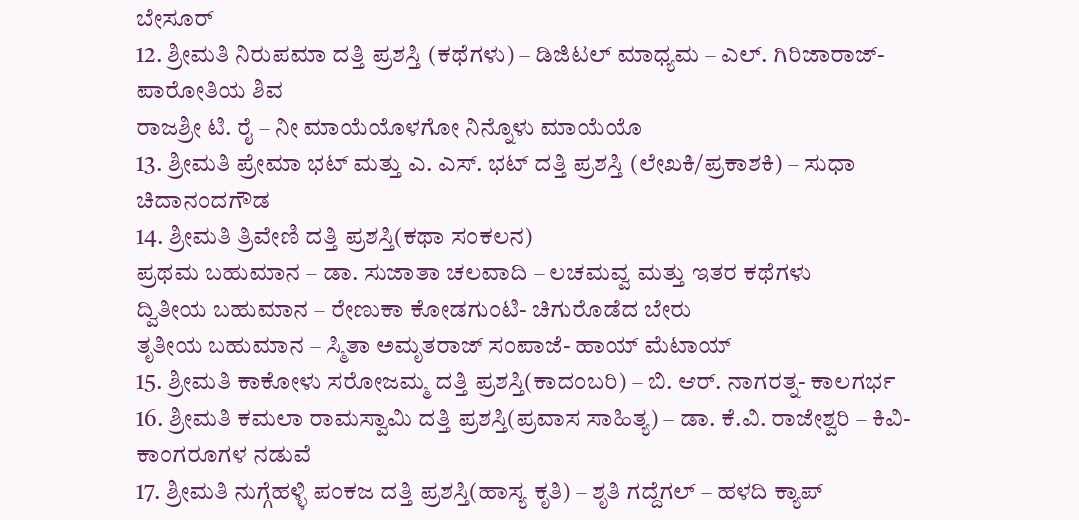ಬೇಸೂರ್
12. ಶ್ರೀಮತಿ ನಿರುಪಮಾ ದತ್ತಿ ಪ್ರಶಸ್ತಿ (ಕಥೆಗಳು) – ಡಿಜಿಟಲ್ ಮಾಧ್ಯಮ – ಎಲ್. ಗಿರಿಜಾರಾಜ್- ಪಾರೋತಿಯ ಶಿವ
ರಾಜಶ್ರೀ ಟಿ. ರೈ – ನೀ ಮಾಯೆಯೊಳಗೋ ನಿನ್ನೊಳು ಮಾಯೆಯೊ
13. ಶ್ರೀಮತಿ ಪ್ರೇಮಾ ಭಟ್ ಮತ್ತು ಎ. ಎಸ್. ಭಟ್ ದತ್ತಿ ಪ್ರಶಸ್ತಿ (ಲೇಖಕಿ/ಪ್ರಕಾಶಕಿ) – ಸುಧಾ ಚಿದಾನಂದಗೌಡ
14. ಶ್ರೀಮತಿ ತ್ರಿವೇಣಿ ದತ್ತಿ ಪ್ರಶಸ್ತಿ(ಕಥಾ ಸಂಕಲನ)
ಪ್ರಥಮ ಬಹುಮಾನ – ಡಾ. ಸುಜಾತಾ ಚಲವಾದಿ – ಲಚಮವ್ವ ಮತ್ತು ಇತರ ಕಥೆಗಳು
ದ್ವಿತೀಯ ಬಹುಮಾನ – ರೇಣುಕಾ ಕೋಡಗುಂಟಿ- ಚಿಗುರೊಡೆದ ಬೇರು
ತೃತೀಯ ಬಹುಮಾನ – ಸ್ಮಿತಾ ಅಮೃತರಾಜ್ ಸಂಪಾಜೆ- ಹಾಯ್ ಮೆಟಾಯ್
15. ಶ್ರೀಮತಿ ಕಾಕೋಳು ಸರೋಜಮ್ಮ ದತ್ತಿ ಪ್ರಶಸ್ತಿ(ಕಾದಂಬರಿ) – ಬಿ. ಆರ್. ನಾಗರತ್ನ- ಕಾಲಗರ್ಭ
16. ಶ್ರೀಮತಿ ಕಮಲಾ ರಾಮಸ್ವಾಮಿ ದತ್ತಿ ಪ್ರಶಸ್ತಿ(ಪ್ರವಾಸ ಸಾಹಿತ್ಯ) – ಡಾ. ಕೆ.ವಿ. ರಾಜೇಶ್ವರಿ – ಕಿವಿ- ಕಾಂಗರೂಗಳ ನಡುವೆ
17. ಶ್ರೀಮತಿ ನುಗ್ಗೆಹಳ್ಳಿ ಪಂಕಜ ದತ್ತಿ ಪ್ರಶಸ್ತಿ(ಹಾಸ್ಯ ಕೃತಿ) – ಶೃತಿ ಗದ್ದೆಗಲ್ – ಹಳದಿ ಕ್ಯಾಪ್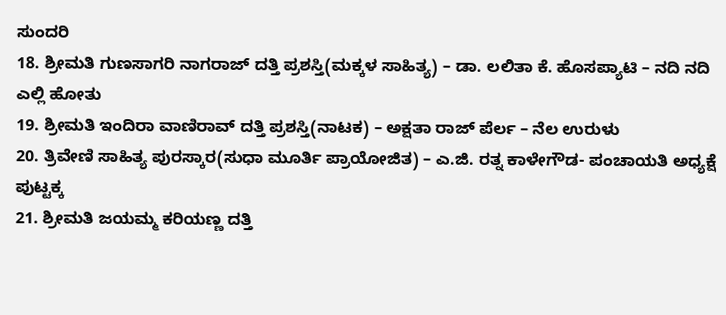ಸುಂದರಿ
18. ಶ್ರೀಮತಿ ಗುಣಸಾಗರಿ ನಾಗರಾಜ್ ದತ್ತಿ ಪ್ರಶಸ್ತಿ(ಮಕ್ಕಳ ಸಾಹಿತ್ಯ) – ಡಾ. ಲಲಿತಾ ಕೆ. ಹೊಸಪ್ಯಾಟಿ – ನದಿ ನದಿ ಎಲ್ಲಿ ಹೋತು
19. ಶ್ರೀಮತಿ ಇಂದಿರಾ ವಾಣಿರಾವ್ ದತ್ತಿ ಪ್ರಶಸ್ತಿ(ನಾಟಕ) – ಅಕ್ಷತಾ ರಾಜ್ ಪೆರ್ಲ – ನೆಲ ಉರುಳು
20. ತ್ರಿವೇಣಿ ಸಾಹಿತ್ಯ ಪುರಸ್ಕಾರ(ಸುಧಾ ಮೂರ್ತಿ ಪ್ರಾಯೋಜಿತ) – ಎ.ಜಿ. ರತ್ನ ಕಾಳೇಗೌಡ- ಪಂಚಾಯತಿ ಅಧ್ಯಕ್ಷೆ ಪುಟ್ಟಕ್ಕ
21. ಶ್ರೀಮತಿ ಜಯಮ್ಮ ಕರಿಯಣ್ಣ ದತ್ತಿ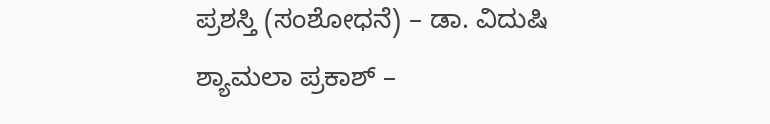ಪ್ರಶಸ್ತಿ (ಸಂಶೋಧನೆ) – ಡಾ. ವಿದುಷಿ ಶ್ಯಾಮಲಾ ಪ್ರಕಾಶ್ –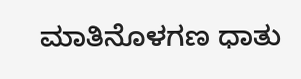ಮಾತಿನೊಳಗಣ ಧಾತು